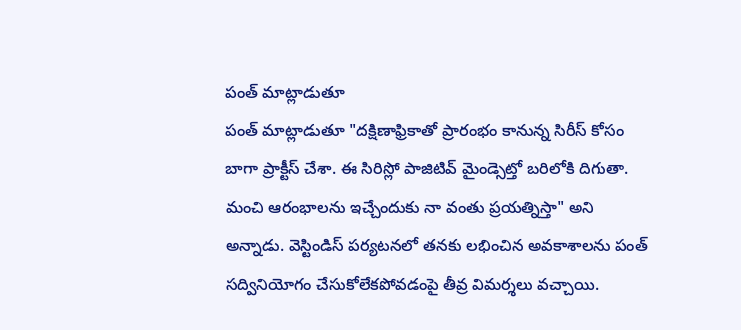పంత్ మాట్లాడుతూ
పంత్ మాట్లాడుతూ "దక్షిణాఫ్రికాతో ప్రారంభం కానున్న సిరీస్ కోసం బాగా ప్రాక్టీస్ చేశా. ఈ సిరిస్లో పాజిటివ్ మైండ్సెట్తో బరిలోకి దిగుతా. మంచి ఆరంభాలను ఇచ్చేందుకు నా వంతు ప్రయత్నిస్తా" అని అన్నాడు. వెస్టిండిస్ పర్యటనలో తనకు లభించిన అవకాశాలను పంత్ సద్వినియోగం చేసుకోలేకపోవడంపై తీవ్ర విమర్శలు వచ్చాయి.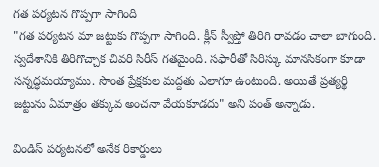గత పర్యటన గొప్పగా సాగింది
"గత పర్యటన మా జట్టుకు గొప్పగా సాగింది. క్లీన్ స్వీప్తో తిరిగి రావడం చాలా బాగుంది. స్వదేశానికి తిరిగొచ్చాక చివరి సిరీస్ గతమైంది. సఫారీతో సిరిస్కు మానసికంగా కూడా సన్నద్ధమయ్యాము. సొంత ప్రేక్షకుల మద్దతు ఎలాగూ ఉంటుంది. అయితే ప్రత్యర్థి జట్టును ఏమాత్రం తక్కువ అంచనా వేయకూడదు" అని పంత్ అన్నాడు.

విండిస్ పర్యటనలో అనేక రికార్డులు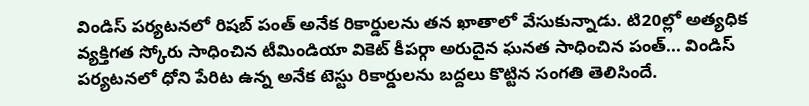విండిస్ పర్యటనలో రిషబ్ పంత్ అనేక రికార్డులను తన ఖాతాలో వేసుకున్నాడు. టి20ల్లో అత్యధిక వ్యక్తిగత స్కోరు సాధించిన టీమిండియా వికెట్ కీపర్గా అరుదైన ఘనత సాధించిన పంత్... విండిస్ పర్యటనలో ధోని పేరిట ఉన్న అనేక టెస్టు రికార్డులను బద్దలు కొట్టిన సంగతి తెలిసిందే.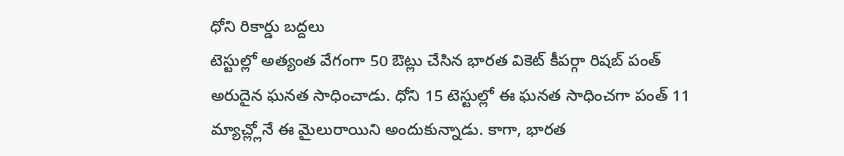ధోని రికార్డు బద్దలు
టెస్టుల్లో అత్యంత వేగంగా 50 ఔట్లు చేసిన భారత వికెట్ కీపర్గా రిషబ్ పంత్ అరుదైన ఘనత సాధించాడు. ధోని 15 టెస్టుల్లో ఈ ఘనత సాధించగా పంత్ 11 మ్యాచ్ల్లోనే ఈ మైలురాయిని అందుకున్నాడు. కాగా, భారత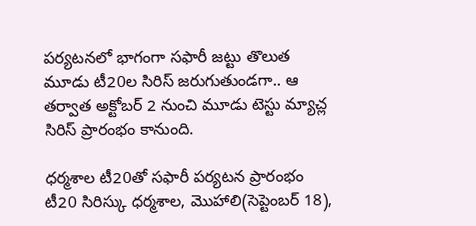పర్యటనలో భాగంగా సఫారీ జట్టు తొలుత మూడు టీ20ల సిరిస్ జరుగుతుండగా.. ఆ తర్వాత అక్టోబర్ 2 నుంచి మూడు టెస్టు మ్యాచ్ల సిరిస్ ప్రారంభం కానుంది.

ధర్మశాల టీ20తో సఫారీ పర్యటన ప్రారంభం
టీ20 సిరిస్కు ధర్మశాల, మొహాలి(సెప్టెంబర్ 18),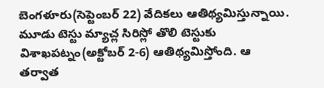బెంగళూరు(సెప్టెంబర్ 22) వేదికలు ఆతిథ్యమిస్తున్నాయి. మూడు టెస్టు మ్యాచ్ల సిరిస్లో తొలి టెస్టుకు విశాఖపట్నం(అక్టోబర్ 2-6) ఆతిథ్యమిస్తోంది. ఆ తర్వాత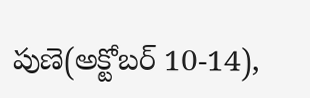పుణె(అక్టోబర్ 10-14),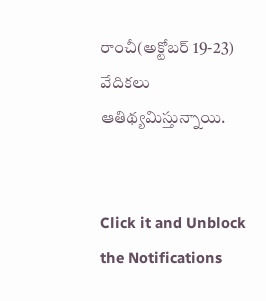రాంచీ(అక్టోబర్ 19-23) వేదికలు ఆతిథ్యమిస్తున్నాయి.


Click it and Unblock the Notifications